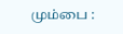மும்பை :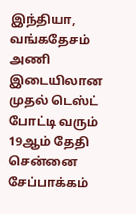இந்தியா, வங்கதேசம் அணி இடையிலான முதல் டெஸ்ட் போட்டி வரும் 19ஆம் தேதி சென்னை சேப்பாக்கம்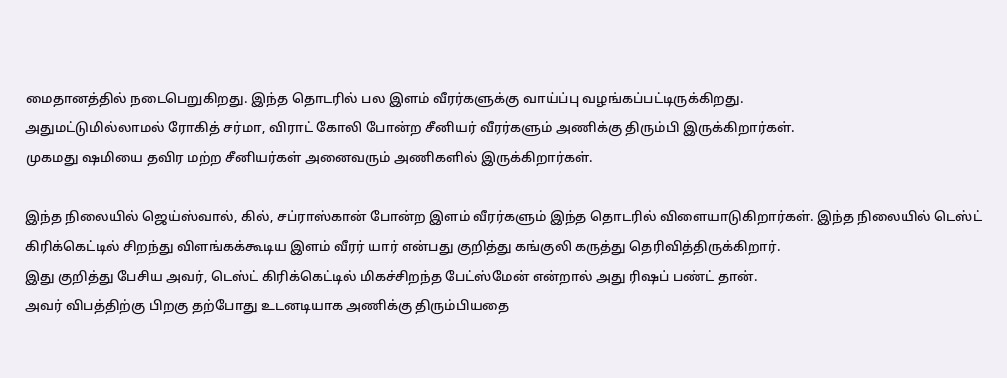மைதானத்தில் நடைபெறுகிறது. இந்த தொடரில் பல இளம் வீரர்களுக்கு வாய்ப்பு வழங்கப்பட்டிருக்கிறது.
அதுமட்டுமில்லாமல் ரோகித் சர்மா, விராட் கோலி போன்ற சீனியர் வீரர்களும் அணிக்கு திரும்பி இருக்கிறார்கள்.
முகமது ஷமியை தவிர மற்ற சீனியர்கள் அனைவரும் அணிகளில் இருக்கிறார்கள்.

இந்த நிலையில் ஜெய்ஸ்வால், கில், சப்ராஸ்கான் போன்ற இளம் வீரர்களும் இந்த தொடரில் விளையாடுகிறார்கள். இந்த நிலையில் டெஸ்ட் கிரிக்கெட்டில் சிறந்து விளங்கக்கூடிய இளம் வீரர் யார் என்பது குறித்து கங்குலி கருத்து தெரிவித்திருக்கிறார்.
இது குறித்து பேசிய அவர், டெஸ்ட் கிரிக்கெட்டில் மிகச்சிறந்த பேட்ஸ்மேன் என்றால் அது ரிஷப் பண்ட் தான்.
அவர் விபத்திற்கு பிறகு தற்போது உடனடியாக அணிக்கு திரும்பியதை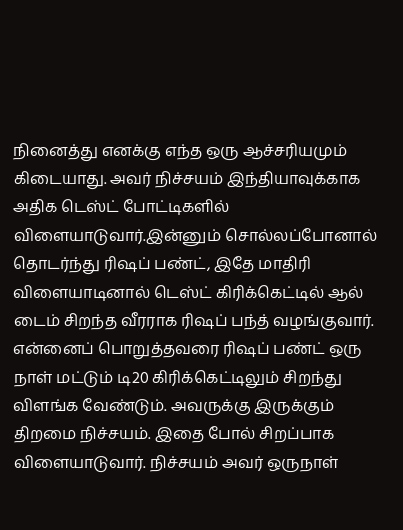நினைத்து எனக்கு எந்த ஒரு ஆச்சரியமும் கிடையாது. அவர் நிச்சயம் இந்தியாவுக்காக அதிக டெஸ்ட் போட்டிகளில் விளையாடுவார்.இன்னும் சொல்லப்போனால் தொடர்ந்து ரிஷப் பண்ட், இதே மாதிரி விளையாடினால் டெஸ்ட் கிரிக்கெட்டில் ஆல் டைம் சிறந்த வீரராக ரிஷப் பந்த் வழங்குவார்.
என்னைப் பொறுத்தவரை ரிஷப் பண்ட் ஒரு நாள் மட்டும் டி20 கிரிக்கெட்டிலும் சிறந்து விளங்க வேண்டும். அவருக்கு இருக்கும் திறமை நிச்சயம். இதை போல் சிறப்பாக விளையாடுவார். நிச்சயம் அவர் ஒருநாள்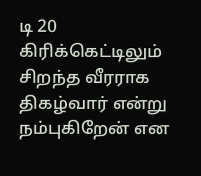டி 20 கிரிக்கெட்டிலும் சிறந்த வீரராக திகழ்வார் என்று நம்புகிறேன் என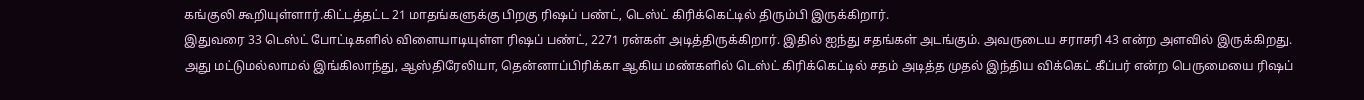கங்குலி கூறியுள்ளார்.கிட்டத்தட்ட 21 மாதங்களுக்கு பிறகு ரிஷப் பண்ட், டெஸ்ட் கிரிக்கெட்டில் திரும்பி இருக்கிறார்.
இதுவரை 33 டெஸ்ட் போட்டிகளில் விளையாடியுள்ள ரிஷப் பண்ட், 2271 ரன்கள் அடித்திருக்கிறார். இதில் ஐந்து சதங்கள் அடங்கும். அவருடைய சராசரி 43 என்ற அளவில் இருக்கிறது. அது மட்டுமல்லாமல் இங்கிலாந்து, ஆஸ்திரேலியா, தென்னாப்பிரிக்கா ஆகிய மண்களில் டெஸ்ட் கிரிக்கெட்டில் சதம் அடித்த முதல் இந்திய விக்கெட் கீப்பர் என்ற பெருமையை ரிஷப்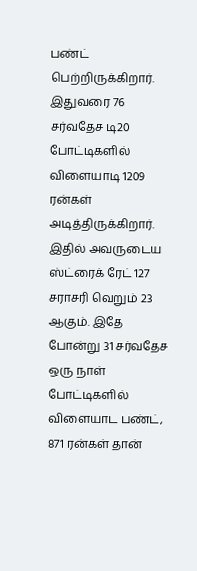பண்ட் பெற்றிருக்கிறார்.
இதுவரை 76 சர்வதேச டி20 போட்டிகளில் விளையாடி 1209 ரன்கள் அடித்திருக்கிறார். இதில் அவருடைய ஸ்ட்ரைக் ரேட் 127 சராசரி வெறும் 23 ஆகும். இதே போன்று 31 சர்வதேச ஒரு நாள் போட்டிகளில் விளையாட பண்ட், 871 ரன்கள் தான்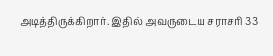அடித்திருக்கிறார். இதில் அவருடைய சராசரி 33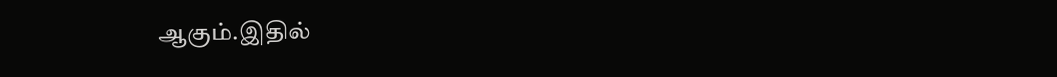ஆகும்.இதில்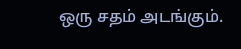ஒரு சதம் அடங்கும்.